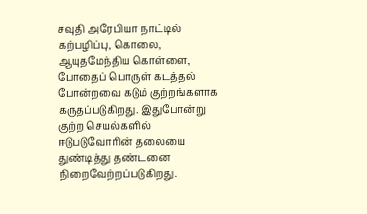சவுதி அரேபியா நாட்டில் கற்பழிப்பு, கொலை, ஆயுதமேந்திய கொள்ளை, போதைப் பொருள் கடத்தல் போன்றவை கடும் குற்றங்களாக கருதப்படுகிறது. இதுபோன்று குற்ற செயல்களில் ஈடுபடுவோரின் தலையை துண்டித்து தண்டனை நிறைவேற்றப்படுகிறது.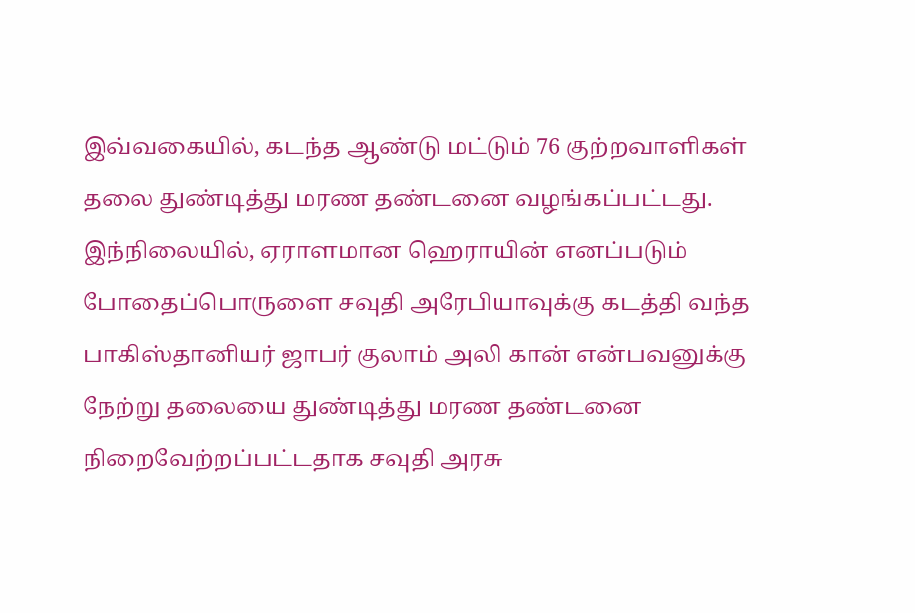இவ்வகையில், கடந்த ஆண்டு மட்டும் 76 குற்றவாளிகள் தலை துண்டித்து மரண தண்டனை வழங்கப்பட்டது.
இந்நிலையில், ஏராளமான ஹெராயின் எனப்படும் போதைப்பொருளை சவுதி அரேபியாவுக்கு கடத்தி வந்த பாகிஸ்தானியர் ஜாபர் குலாம் அலி கான் என்பவனுக்கு நேற்று தலையை துண்டித்து மரண தண்டனை நிறைவேற்றப்பட்டதாக சவுதி அரசு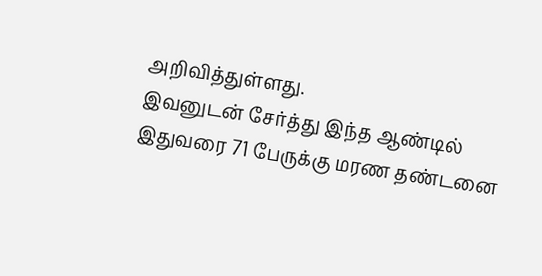அறிவித்துள்ளது.
இவனுடன் சேர்த்து இந்த ஆண்டில் இதுவரை 71 பேருக்கு மரண தண்டனை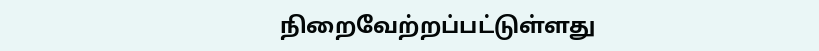நிறைவேற்றப்பட்டுள்ளது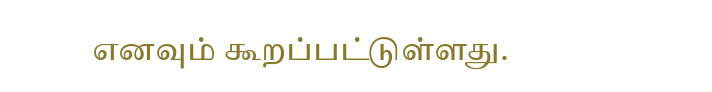எனவும் கூறப்பட்டுள்ளது.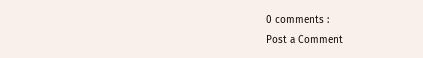0 comments :
Post a Comment